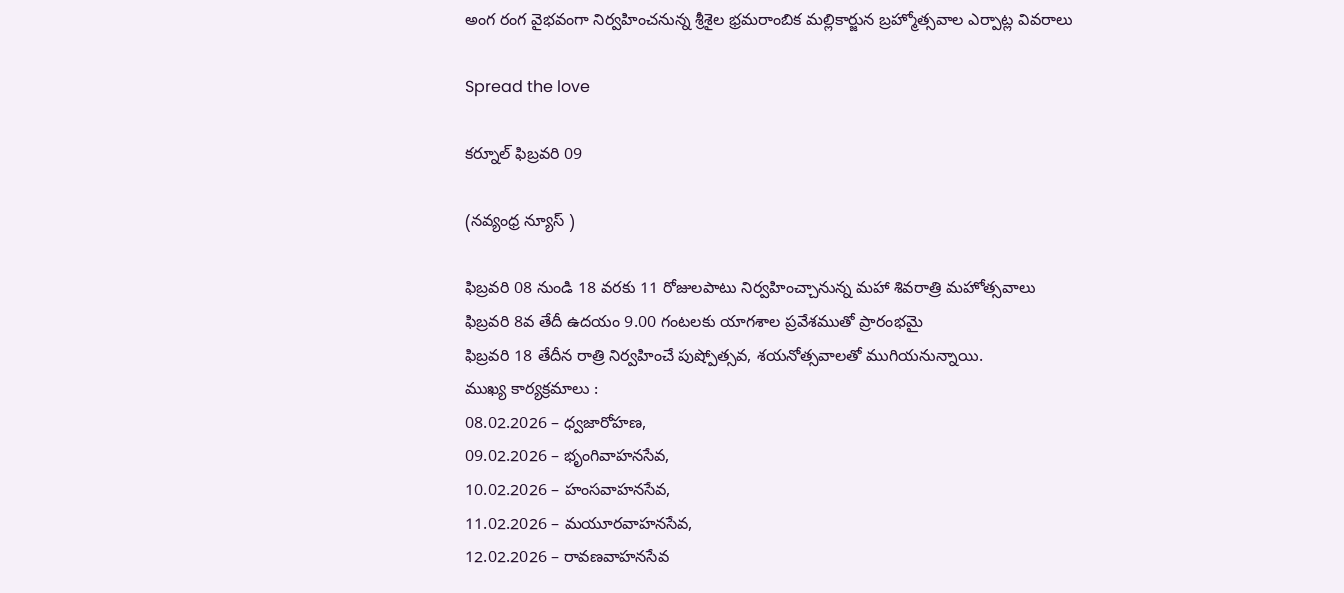అంగ రంగ వైభవంగా నిర్వహించనున్న శ్రీశైల భ్రమరాంబిక మల్లికార్జున బ్రహ్మోత్సవాల ఎర్పాట్ల వివరాలు

Spread the love

కర్నూల్ ఫిబ్రవరి 09

(నవ్యంధ్ర న్యూస్ )

ఫిబ్రవరి 08 నుండి 18 వరకు 11 రోజులపాటు నిర్వహించ్చానున్న మహా శివరాత్రి మహోత్సవాలు
ఫిబ్రవరి 8వ తేదీ ఉదయం 9.00 గంటలకు యాగశాల ప్రవేశముతో ప్రారంభమై
ఫిబ్రవరి 18 తేదీన రాత్రి నిర్వహించే పుష్పోత్సవ, శయనోత్సవాలతో ముగియనున్నాయి.
ముఖ్య కార్యక్రమాలు :
08.02.2026 – ధ్వజారోహణ,
09.02.2026 – భృంగివాహనసేవ,
10.02.2026 – హంసవాహనసేవ,
11.02.2026 – మయూరవాహనసేవ,
12.02.2026 – రావణవాహనసేవ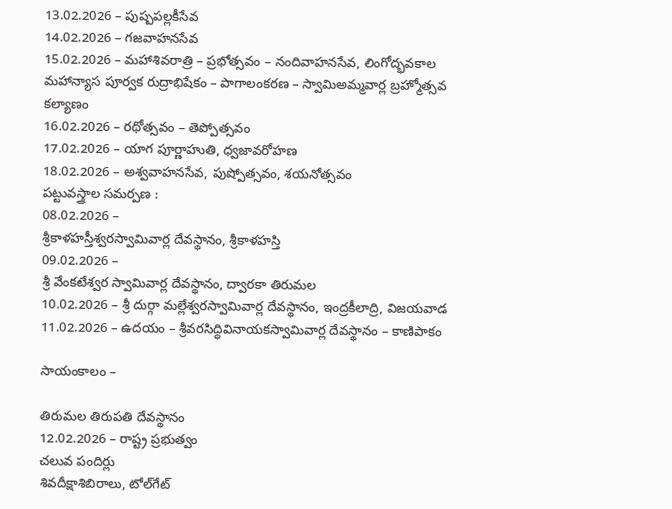13.02.2026 – పుష్పపల్లకీసేవ
14.02.2026 – గజవాహనసేవ
15.02.2026 – మహాశివరాత్రి – ప్రభోత్సవం – నందివాహనసేవ, లింగోద్భవకాల మహాన్యాస పూర్వక రుద్రాభిషేకం – పాగాలంకరణ – స్వామిఅమ్మవార్ల బ్రహ్మోత్సవ కల్యాణం
16.02.2026 – రథోత్సవం – తెప్పోత్సవం
17.02.2026 – యాగ పూర్ణాహుతి, ధ్వజావరోహణ
18.02.2026 – అశ్వవాహనసేవ, పుష్పోత్సవం, శయనోత్సవం
పట్టువస్త్రాల సమర్పణ :
08.02.2026 –
శ్రీకాళహస్తీశ్వరస్వామివార్ల దేవస్థానం, శ్రీకాళహస్తి
09.02.2026 –
శ్రీ వేంకటేశ్వర స్వామివార్ల దేవస్థానం, ద్వారకా తిరుమల
10.02.2026 – శ్రీ దుర్గా మల్లేశ్వరస్వామివార్ల దేవస్థానం, ఇంద్రకీలాద్రి, విజయవాడ
11.02.2026 – ఉదయం – శ్రీవరసిద్ధివినాయకస్వామివార్ల దేవస్థానం – కాణిపాకం

సాయంకాలం –

తిరుమల తిరుపతి దేవస్థానం
12.02.2026 – రాష్ట్ర ప్రభుత్వం
చలువ పందిర్లు
శివదీక్షాశిబిరాలు, టోల్‌గేట్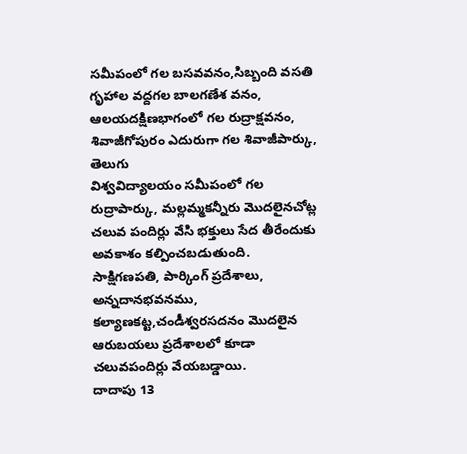సమీపంలో గల బసవవనం,సిబ్బంది వసతి గృహాల వద్దగల బాలగణేశ వనం, ఆలయదక్షిణభాగంలో గల రుద్రాక్షవనం, శివాజీగోపురం ఎదురుగా గల శివాజీపార్కు, తెలుగు
విశ్వవిద్యాలయం సమీపంలో గల రుద్రాపార్కు, మల్లమ్మకన్నీరు మొదలైనచోట్ల చలువ పందిర్లు వేసి భక్తులు సేద తీరేందుకు అవకాశం కల్పించబడుతుంది.
సాక్షిగణపతి, పార్కింగ్ ప్రదేశాలు, అన్నదానభవనము, కల్యాణకట్ట,చండీశ్వరసదనం మొదలైన ఆరుబయలు ప్రదేశాలలో కూడా చలువపందిర్లు వేయబడ్డాయి.
దాదాపు 13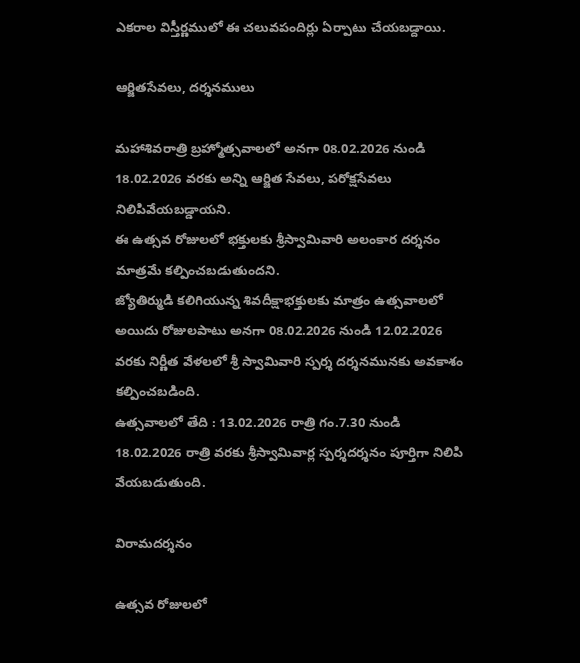ఎకరాల విస్తీర్ణములో ఈ చలువపందిర్లు ఏర్పాటు చేయబడ్దాయి.

ఆర్జితసేవలు, దర్శనములు

మహాశివరాత్రి బ్రహ్మోత్సవాలలో అనగా 08.02.2026 నుండి 18.02.2026 వరకు అన్ని ఆర్జిత సేవలు, పరోక్షసేవలు నిలిపివేయబడ్డాయని.
ఈ ఉత్సవ రోజులలో భక్తులకు శ్రీస్వామివారి అలంకార దర్శనం మాత్రమే కల్పించబడుతుందని.
జ్యోతిర్ముడి కలిగియున్న శివదీక్షాభక్తులకు మాత్రం ఉత్సవాలలో అయిదు రోజులపాటు అనగా 08.02.2026 నుండి 12.02.2026 వరకు నిర్ణీత వేళలలో శ్రీ స్వామివారి స్పర్శ దర్శనమునకు అవకాశం కల్పించబడింది.
ఉత్సవాలలో తేది : 13.02.2026 రాత్రి గం.7.30 నుండి 18.02.2026 రాత్రి వరకు శ్రీస్వామివార్ల స్పర్శదర్శనం పూర్తిగా నిలిపి వేయబడుతుంది.

విరామదర్శనం

ఉత్సవ రోజులలో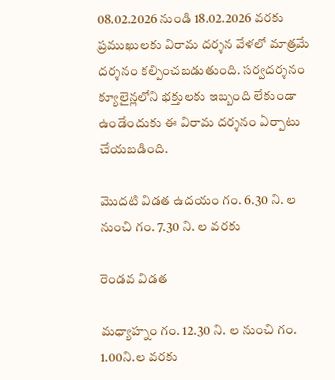08.02.2026 నుండి 18.02.2026 వరకు ప్రముఖులకు విరామ దర్శన వేళలో మాత్రమే దర్శనం కల్పించబడుతుంది. సర్వదర్శనం క్యూలైన్లలోని భక్తులకు ఇబ్బంది లేకుండా ఉండేందుకు ఈ విరామ దర్శనం ఏర్పాటు చేయబడింది.

మొదటి విడత ఉదయం గం. 6.30 ని. ల నుంచి గం. 7.30 ని. ల వరకు

రెండవ విడత

మధ్యాహ్నం గం. 12.30 ని. ల నుంచి గం. 1.00ని.ల వరకు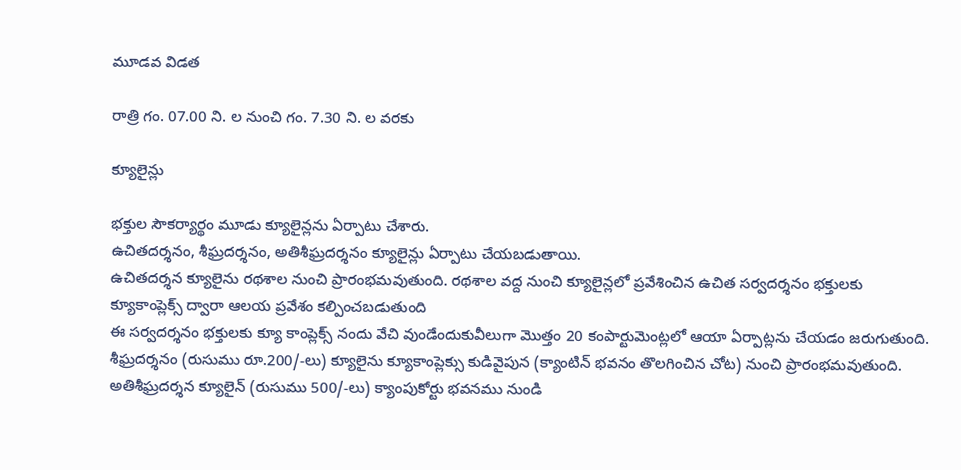మూడవ విడత

రాత్రి గం. 07.00 ని. ల నుంచి గం. 7.30 ని. ల వరకు

క్యూలైన్లు

భక్తుల సౌకర్యార్థం మూడు క్యూలైన్లను ఏర్పాటు చేశారు.
ఉచితదర్శనం, శీఘ్రదర్శనం, అతిశీఘ్రదర్శనం క్యూలైన్లు ఏర్పాటు చేయబడుతాయి.
ఉచితదర్శన క్యూలైను రథశాల నుంచి ప్రారంభమవుతుంది. రథశాల వద్ద నుంచి క్యూలైన్లలో ప్రవేశించిన ఉచిత సర్వదర్శనం భక్తులకు క్యూకాంప్లెక్స్ ద్వారా ఆలయ ప్రవేశం కల్పించబడుతుంది
ఈ సర్వదర్శనం భక్తులకు క్యూ కాంప్లెక్స్ నందు వేచి వుండేందుకువీలుగా మొత్తం 20 కంపార్టుమెంట్లలో ఆయా ఏర్పాట్లను చేయడం జరుగుతుంది.
శీఘ్రదర్శనం (రుసుము రూ.200/-లు) క్యూలైను క్యూకాంప్లెక్సు కుడివైపున (క్యాంటిన్ భవనం తొలగించిన చోట) నుంచి ప్రారంభమవుతుంది.
అతిశీఘ్రదర్శన క్యూలైన్ (రుసుము 500/-లు) క్యాంపుకోర్టు భవనము నుండి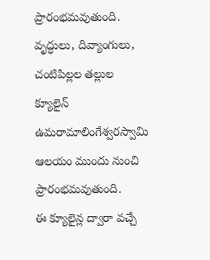ప్రారంభమవుతుంది.
వృద్ధులు, దివ్యాంగులు, చంటిపిల్లల తల్లుల క్యూలైన్ ఉమరామాలింగేశ్వరస్వామి ఆలయం ముందు నుంచి ప్రారంభమవుతుంది.
ఈ క్యూలైన్ల ద్వారా వచ్చే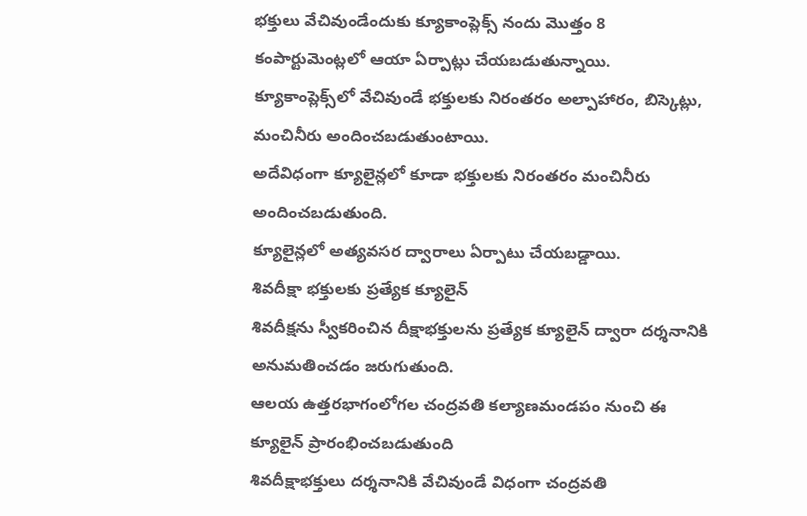భక్తులు వేచివుండేందుకు క్యూకాంప్లెక్స్ నందు మొత్తం 8 కంపార్టుమెంట్లలో ఆయా ఏర్పాట్లు చేయబడుతున్నాయి.
క్యూకాంప్లెక్స్‌లో వేచివుండే భక్తులకు నిరంతరం అల్పాహారం, బిస్కెట్లు, మంచినీరు అందించబడుతుంటాయి.
అదేవిధంగా క్యూలైన్లలో కూడా భక్తులకు నిరంతరం మంచినీరు అందించబడుతుంది.
క్యూలైన్లలో అత్యవసర ద్వారాలు ఏర్పాటు చేయబడ్డాయి.
శివదీక్షా భక్తులకు ప్రత్యేక క్యూలైన్
శివదీక్షను స్వీకరించిన దీక్షాభక్తులను ప్రత్యేక క్యూలైన్ ద్వారా దర్శనానికి అనుమతించడం జరుగుతుంది.
ఆలయ ఉత్తరభాగంలోగల చంద్రవతి కల్యాణమండపం నుంచి ఈ క్యూలైన్ ప్రారంభించబడుతుంది
శివదీక్షాభక్తులు దర్శనానికి వేచివుండే విధంగా చంద్రవతి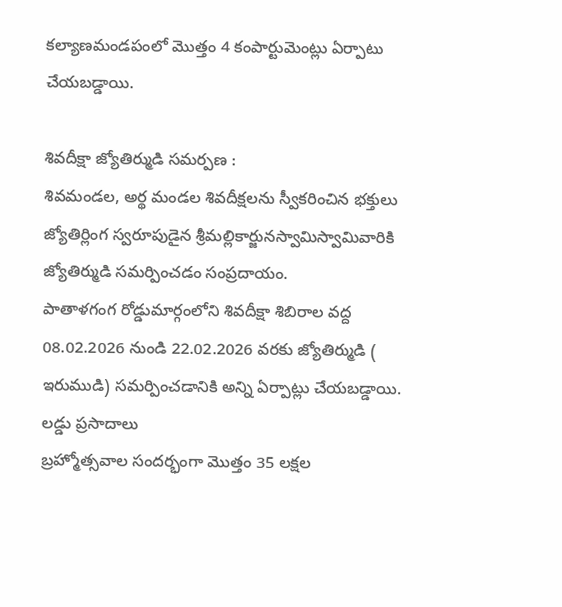కల్యాణమండపంలో మొత్తం 4 కంపార్టుమెంట్లు ఏర్పాటు చేయబడ్డాయి.

శివదీక్షా జ్యోతిర్ముడి సమర్పణ :
శివమండల, అర్థ మండల శివదీక్షలను స్వీకరించిన భక్తులు జ్యోతిర్లింగ స్వరూపుడైన శ్రీమల్లికార్జునస్వామిస్వామివారికి జ్యోతిర్ముడి సమర్పించడం సంప్రదాయం.
పాతాళగంగ రోడ్డుమార్గంలోని శివదీక్షా శిబిరాల వద్ద 08.02.2026 నుండి 22.02.2026 వరకు జ్యోతిర్ముడి ( ఇరుముడి) సమర్పించడానికి అన్ని ఏర్పాట్లు చేయబడ్డాయి.
లడ్డు ప్రసాదాలు
బ్రహ్మోత్సవాల సందర్భంగా మొత్తం 35 లక్షల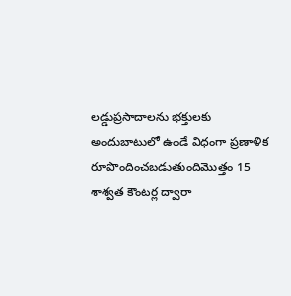లడ్డుప్రసాదాలను భక్తులకు అందుబాటులో ఉండే విధంగా ప్రణాళిక రూపొందించబడుతుందిమొత్తం 15 శాశ్వత కౌంటర్ల ద్వారా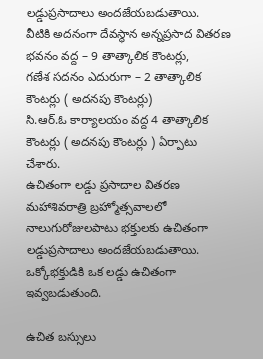లడ్డుప్రసాదాలు అందజేయబడుతాయి.
వీటికి అదనంగా దేవస్థాన అన్నప్రసాద వితరణ భవనం వద్ద – 9 తాత్కాలిక కౌంటర్లు,
గణేశ సదనం ఎదురుగా – 2 తాత్కాలిక కౌంటర్లు ( అదనపు కౌంటర్లు)
సి.ఆర్.ఓ కార్యాలయం వద్ద 4 తాత్కాలిక కౌంటర్లు ( అదనపు కౌంటర్లు ) ఏర్పాటు చేశారు.
ఉచితంగా లడ్డు ప్రసాదాల వితరణ
మహాశివరాత్రి బ్రహ్మోత్సవాలలో నాలుగురోజులపాటు భక్తులకు ఉచితంగా లడ్డుప్రసాదాలు అందజేయబడుతాయి.
ఒక్కోభక్తుడికి ఒక లడ్డు ఉచితంగా ఇవ్వబడుతుంది.

ఉచిత బస్సులు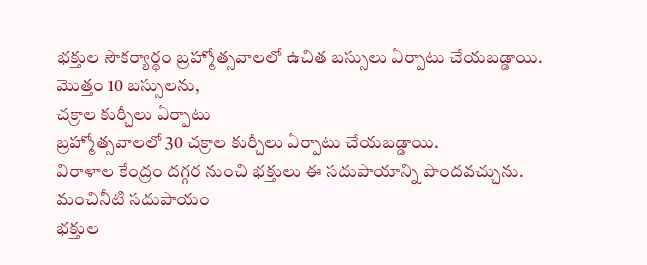భక్తుల సౌకర్యార్థం బ్రహ్మోత్సవాలలో ఉచిత బస్సులు ఏర్పాటు చేయబడ్డాయి.
మొత్తం 10 బస్సులను,
చక్రాల కుర్చీలు ఏర్పాటు
బ్రహ్మోత్సవాలలో 30 చక్రాల కుర్చీలు ఏర్పాటు చేయబడ్డాయి.
విరాళాల కేంద్రం దగ్గర నుంచి భక్తులు ఈ సదుపాయాన్ని పొందవచ్చును.
మంచినీటి సదుపాయం
భక్తుల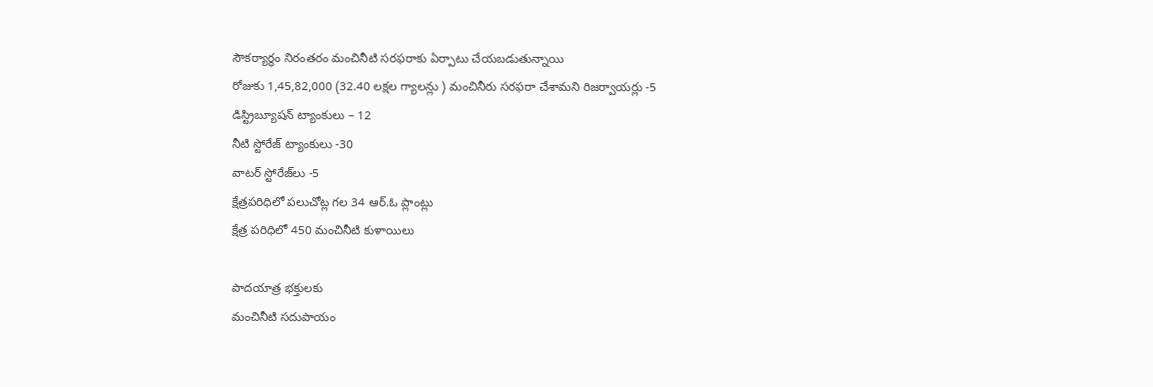సౌకర్యార్థం నిరంతరం మంచినీటి సరఫరాకు ఏర్పాటు చేయబడుతున్నాయి
రోజుకు 1,45,82,000 (32.40 లక్షల గ్యాలన్లు ) మంచినీరు సరఫరా చేశామని రిజర్వాయర్లు -5
డిస్ట్రిబ్యూషన్ ట్యాంకులు – 12
నీటి స్టోరేజ్ ట్యాంకులు -30
వాటర్ స్టోరేజ్‌లు -5
క్షేత్రపరిధిలో పలుచోట్ల గల 34 ఆర్.ఓ ప్లాంట్లు
క్షేత్ర పరిధిలో 450 మంచినీటి కుళాయిలు

పాదయాత్ర భక్తులకు
మంచినీటి సదుపాయం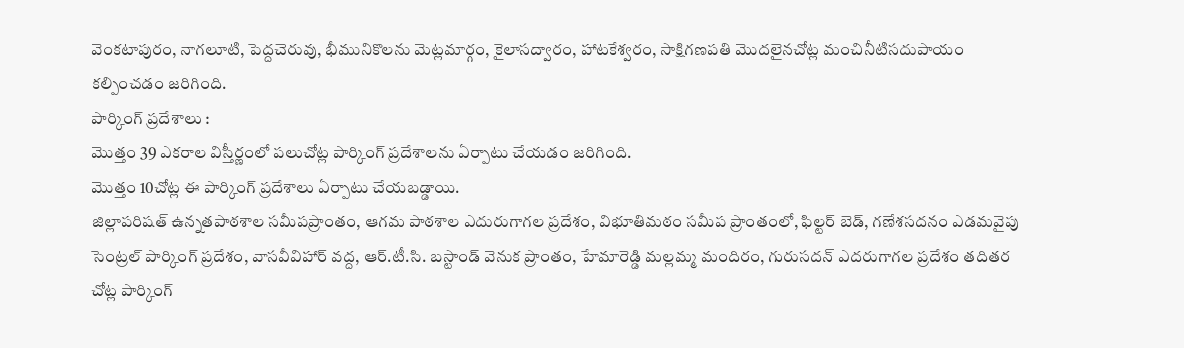వెంకటాపురం, నాగలూటి, పెద్దచెరువు, భీమునికొలను మెట్లమార్గం, కైలాసద్వారం, హాటకేశ్వరం, సాక్షిగణపతి మొదలైనచోట్ల మంచినీటిసదుపాయం కల్పించడం జరిగింది.
పార్కింగ్ ప్రదేశాలు :
మొత్తం 39 ఎకరాల విస్తీర్ణంలో పలుచోట్ల పార్కింగ్ ప్రదేశాలను ఏర్పాటు చేయడం జరిగింది.
మొత్తం 10చోట్ల ఈ పార్కింగ్‌ ప్రదేశాలు ఏర్పాటు చేయబడ్డాయి.
జిల్లాపరిషత్ ఉన్నతపాఠశాల సమీపప్రాంతం, ఆగమ పాఠశాల ఎదురుగాగల ప్రదేశం, విభూతిమఠం సమీప ప్రాంతంలో, ఫిల్టర్ బెడ్, గణేశసదనం ఎడమవైపు సెంట్రల్ పార్కింగ్ ప్రదేశం, వాసవీవిహార్ వద్ద, ఆర్.టీ.సి. బస్టాండ్ వెనుక ప్రాంతం, హేమారెడ్డి మల్లమ్మ మందిరం, గురుసదన్ ఎదరుగాగల ప్రదేశం తదితర చోట్ల పార్కింగ్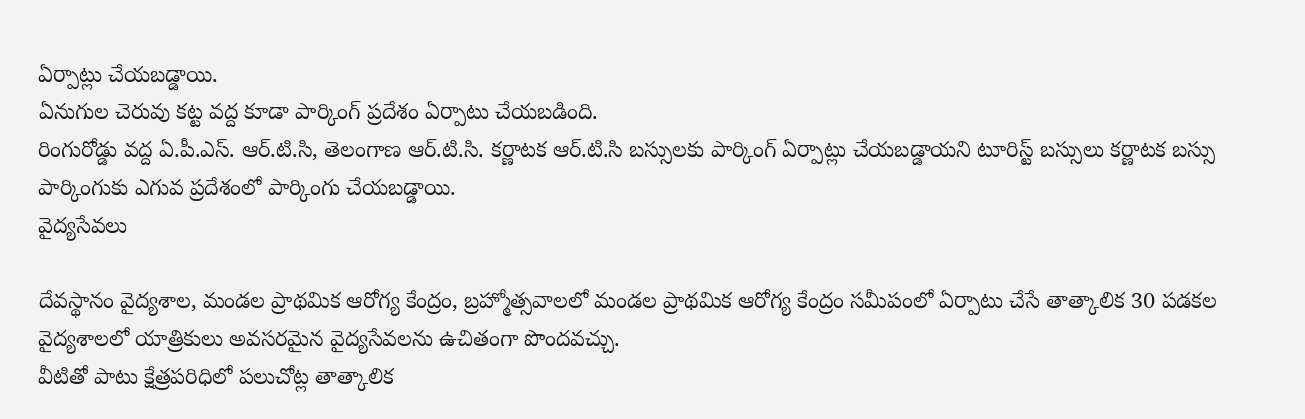ఏర్పాట్లు చేయబడ్డాయి.
ఏనుగుల చెరువు కట్ట వద్ద కూడా పార్కింగ్ ప్రదేశం ఏర్పాటు చేయబడింది.
రింగురోడ్డు వద్ద ఏ.పీ.ఎస్. ఆర్.టి.సి, తెలంగాణ ఆర్.టి.సి. కర్ణాటక ఆర్.టి.సి బస్సులకు పార్కింగ్ ఏర్పాట్లు చేయబడ్డాయని టూరిస్ట్‌ బస్సులు కర్ణాటక బస్సు పార్కింగుకు ఎగువ ప్రదేశంలో పార్కింగు చేయబడ్డాయి.
వైద్యసేవలు

దేవస్థానం వైద్యశాల, మండల ప్రాథమిక ఆరోగ్య కేంద్రం, బ్రహ్మోత్సవాలలో మండల ప్రాథమిక ఆరోగ్య కేంద్రం సమీపంలో ఏర్పాటు చేసే తాత్కాలిక 30 పడకల వైద్యశాలలో యాత్రికులు అవసరమైన వైద్యసేవలను ఉచితంగా పొందవచ్చు.
వీటితో పాటు క్షేత్రపరిధిలో పలుచోట్ల తాత్కాలిక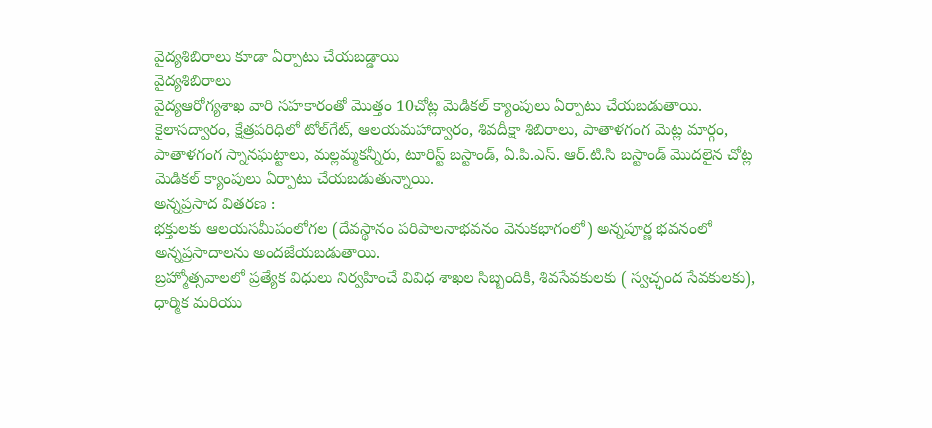వైద్యశిబిరాలు కూడా ఏర్పాటు చేయబడ్డాయి
వైద్యశిబిరాలు
వైద్యఆరోగ్యశాఖ వారి సహకారంతో మొత్తం 10చోట్ల మెడికల్ క్యాంపులు ఏర్పాటు చేయబడుతాయి.
కైలాసద్వారం, క్షేత్రపరిధిలో టోల్‌గేట్, ఆలయమహాద్వారం, శివదీక్షా శిబిరాలు, పాతాళగంగ మెట్ల మార్గం, పాతాళగంగ స్నానఘట్టాలు, మల్లమ్మకన్నీరు, టూరిస్ట్ బస్టాండ్, ఏ.పి.ఎస్. ఆర్.టి.సి బస్టాండ్ మొదలైన చోట్ల మెడికల్ క్యాంపులు ఏర్పాటు చేయబడుతున్నాయి.
అన్నప్రసాద వితరణ :
భక్తులకు ఆలయసమీపంలోగల (దేవస్థానం పరిపాలనాభవనం వెనుకభాగంలో) అన్నపూర్ణ భవనంలో అన్నప్రసాదాలను అందజేయబడుతాయి.
బ్రహ్మోత్సవాలలో ప్రత్యేక విధులు నిర్వహించే వివిధ శాఖల సిబ్బందికి, శివసేవకులకు ( స్వచ్ఛంద సేవకులకు), ధార్మిక మరియు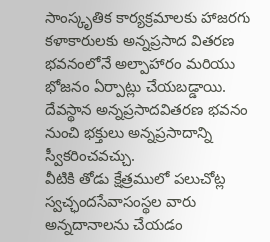సాంస్కృతిక కార్యక్రమాలకు హాజరగు కళాకారులకు అన్నప్రసాద వితరణ భవనంలోనే అల్పాహారం మరియు భోజనం ఏర్పాట్లు చేయబడ్డాయి.
దేవస్థాన అన్నప్రసాదవితరణ భవనం నుంచి భక్తులు అన్నప్రసాదాన్ని స్వీకరించవచ్చు.
వీటికి తోడు క్షేత్రములో పలుచోట్ల స్వచ్ఛందసేవాసంస్థల వారు అన్నదానాలను చేయడం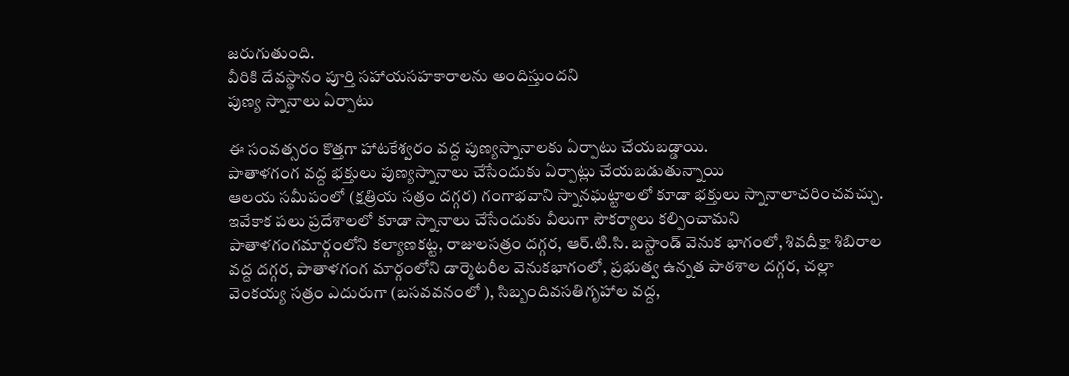జరుగుతుంది.
వీరికి దేవస్థానం పూర్తి సహాయసహకారాలను అందిస్తుందని
పుణ్య స్నానాలు ఏర్పాటు

ఈ సంవత్సరం కొత్తగా హాటకేశ్వరం వద్ద పుణ్యస్నానాలకు ఏర్పాటు చేయబడ్డాయి.
పాతాళగంగ వద్ద భక్తులు పుణ్యస్నానాలు చేసేందుకు ఏర్పాట్లు చేయబడుతున్నాయి
ఆలయ సమీపంలో (క్షత్రియ సత్రం దగ్గర) గంగాభవాని స్నానఘట్టాలలో కూడా భక్తులు స్నానాలాచరించవచ్చు.
ఇవేకాక పలు ప్రదేశాలలో కూడా స్నానాలు చేసేందుకు వీలుగా సౌకర్యాలు కల్పించామని
పాతాళగంగమార్గంలోని కల్యాణకట్ట, రాజులసత్రం దగ్గర, ఆర్.టి.సి. బస్టాండ్ వెనుక భాగంలో, శివదీక్షా శిబిరాల వద్ద దగ్గర, పాతాళగంగ మార్గంలోని డార్మెటరీల వెనుకభాగంలో, ప్రభుత్వ ఉన్నత పాఠశాల దగ్గర, చల్లా వెంకయ్య సత్రం ఎదురుగా (బసవవనంలో ), సిబ్బందివసతిగృహాల వద్ద,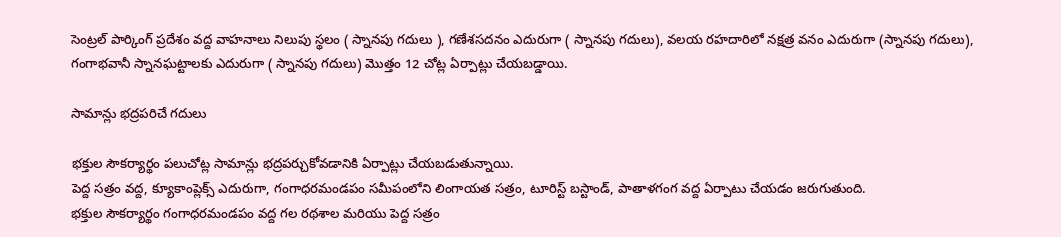సెంట్రల్‌ పార్కింగ్ ప్రదేశం వద్ద వాహనాలు నిలుపు స్థలం ( స్నానపు గదులు ), గణేశసదనం ఎదురుగా ( స్నానపు గదులు), వలయ రహదారిలో నక్షత్ర వనం ఎదురుగా (స్నానపు గదులు), గంగాభవానీ స్నానఘట్టాలకు ఎదురుగా ( స్నానపు గదులు) మొత్తం 12 చోట్ల ఏర్పాట్లు చేయబడ్డాయి.

సామాన్లు భద్రపరిచే గదులు

భక్తుల సౌకర్యార్థం పలుచోట్ల సామాన్లు భద్రపర్చుకోవడానికి ఏర్పాట్లు చేయబడుతున్నాయి.
పెద్ద సత్రం వద్ద, క్యూకాంప్లెక్స్ ఎదురుగా, గంగాధరమండపం సమీపంలోని లింగాయత సత్రం, టూరిస్ట్ బస్టాండ్, పాతాళగంగ వద్ద ఏర్పాటు చేయడం జరుగుతుంది.
భక్తుల సౌకర్యార్థం గంగాధరమండపం వద్ద గల రథశాల మరియు పెద్ద సత్రం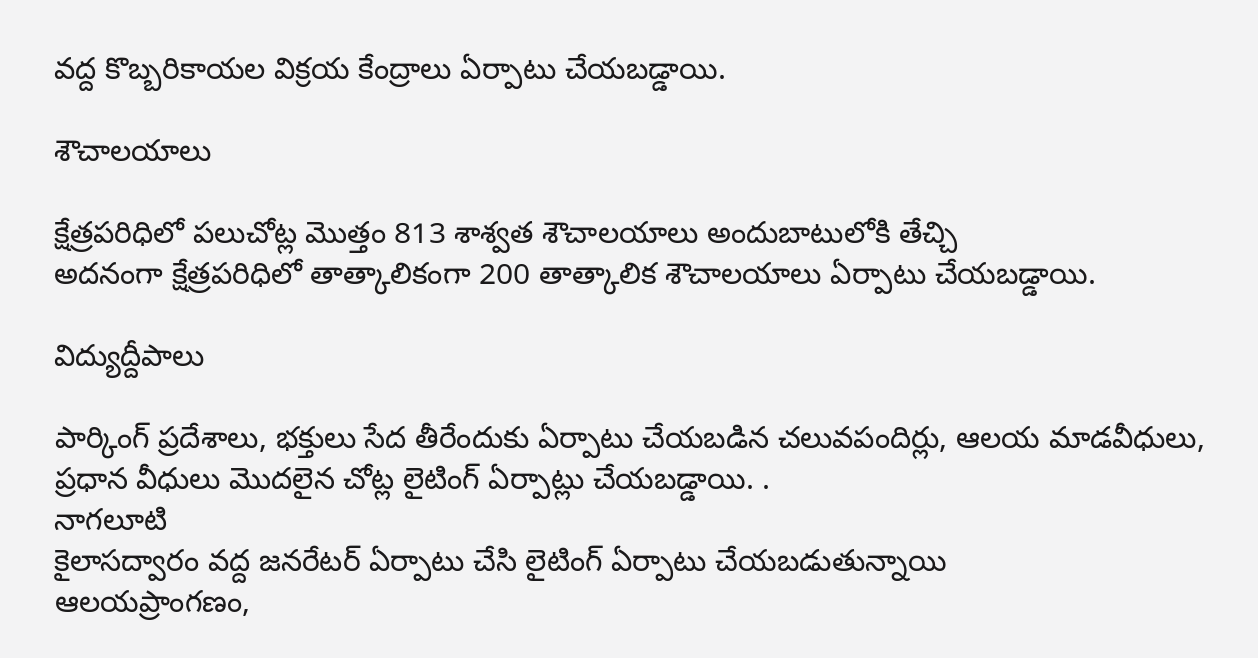వద్ద కొబ్బరికాయల విక్రయ కేంద్రాలు ఏర్పాటు చేయబడ్డాయి.

శౌచాలయాలు

క్షేత్రపరిధిలో పలుచోట్ల మొత్తం 813 శాశ్వత శౌచాలయాలు అందుబాటులోకి తేచ్చి
అదనంగా క్షేత్రపరిధిలో తాత్కాలికంగా 200 తాత్కాలిక శౌచాలయాలు ఏర్పాటు చేయబడ్డాయి.

విద్యుద్దీపాలు

పార్కింగ్ ప్రదేశాలు, భక్తులు సేద తీరేందుకు ఏర్పాటు చేయబడిన చలువపందిర్లు, ఆలయ మాడవీధులు, ప్రధాన వీధులు మొదలైన చోట్ల లైటింగ్ ఏర్పాట్లు చేయబడ్డాయి. .
నాగలూటి
కైలాసద్వారం వద్ద జనరేటర్ ఏర్పాటు చేసి లైటింగ్ ఏర్పాటు చేయబడుతున్నాయి
ఆలయప్రాంగణం,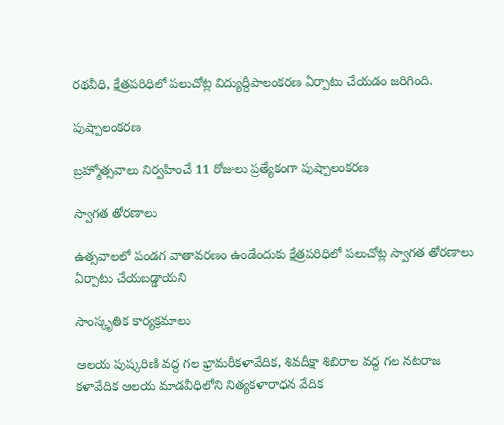రథవీధి, క్షేత్రపరిధిలో పలుచోట్ల విద్యుద్దీపాలంకరణ ఏర్పాటు చేయడం జరిగింది.

పుష్పాలంకరణ

బ్రహ్మోత్సవాలు నిర్వహించే 11 రోజులు ప్రత్యేకంగా పుష్పాలంకరణ

స్వాగత తోరణాలు

ఉత్సవాలలో పండగ వాతావరణం ఉండేందుకు క్షేత్రపరిధిలో పలుచోట్ల స్వాగత తోరణాలు ఏర్పాటు చేయబడ్డాయని

సాంస్కృతిక కార్యక్రమాలు

ఆలయ పుష్కరిణి వద్ద గల భ్రామరీకళావేదిక, శివదీక్షా శిబిరాల వద్ద గల నటరాజ కళావేదిక ఆలయ మాడవీధిలోని నిత్యకళారాధన వేదిక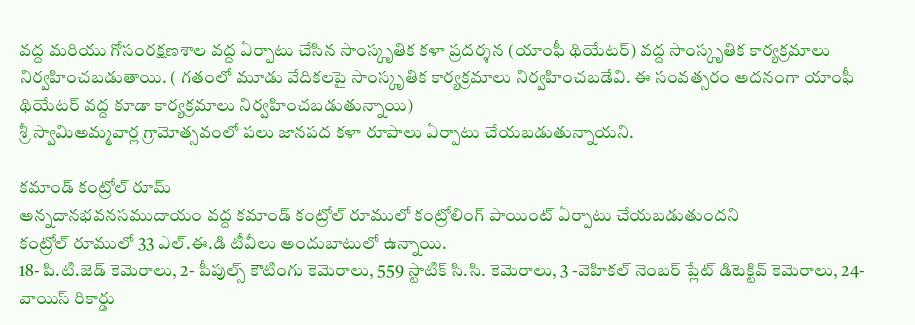వద్ద మరియు గోసంరక్షణశాల వద్ద ఏర్పాటు చేసిన సాంస్కృతిక కళా ప్రదర్శన (యాంఫీ థియేటర్) వద్ద సాంస్కృతిక కార్యక్రమాలు నిర్వహించబడుతాయి. ( గతంలో మూడు వేదికలపై సాంస్కృతిక కార్యక్రమాలు నిర్వహించబడేవి. ఈ సంవత్సరం అదనంగా యాంఫీ థియేటర్ వద్ద కూడా కార్యక్రమాలు నిర్వహించబడుతున్నాయి)
శ్రీ స్వామిఅమ్మవార్ల గ్రామోత్సవంలో పలు జానపద కళా రూపాలు ఏర్పాటు చేయబడుతున్నాయని.

కమాండ్ కంట్రోల్ రూమ్
అన్నదానభవనసముదాయం వద్ద కమాండ్ కంట్రోల్ రూములో కంట్రోలింగ్ పాయింట్ ఏర్పాటు చేయబడుతుందని
కంట్రోల్ రూములో 33 ఎల్.ఈ.డి టీవీలు అందుబాటులో ఉన్నాయి.
18- పి.టి.జెడ్ కెమెరాలు, 2- పీపుల్స్ కౌటింగు కెమెరాలు, 559 స్టాటిక్ సి.సి. కెమెరాలు, 3 -వెహికల్ నెంబర్ ప్లేట్ డిటెక్టివ్ కెమెరాలు, 24-వాయిస్ రికార్డు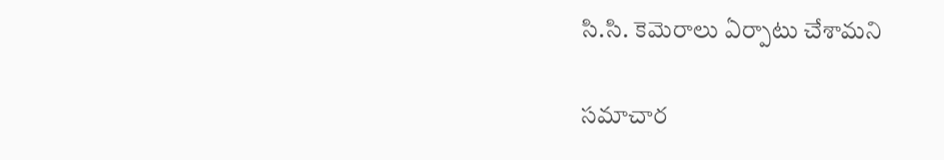సి.సి. కెమెరాలు ఏర్పాటు చేశామని

సమాచార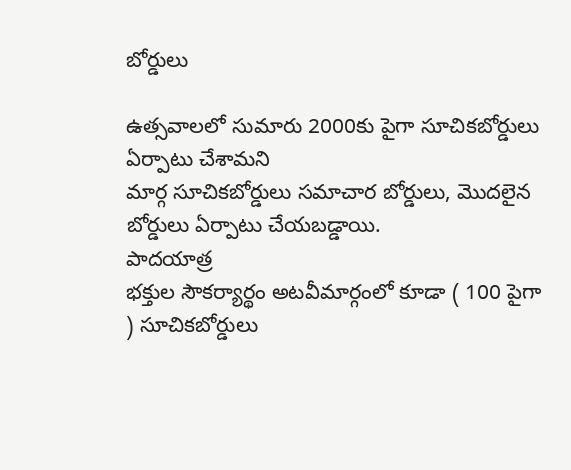బోర్డులు

ఉత్సవాలలో సుమారు 2000కు పైగా సూచికబోర్డులు ఏర్పాటు చేశామని
మార్గ సూచికబోర్డులు సమాచార బోర్డులు, మొదలైన బోర్డులు ఏర్పాటు చేయబడ్డాయి.
పాదయాత్ర
భక్తుల సౌకర్యార్థం అటవీమార్గంలో కూడా ( 100 పైగా ) సూచికబోర్డులు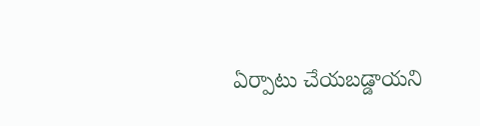ఏర్పాటు చేయబడ్డాయని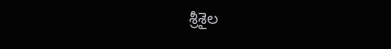శ్రీశైల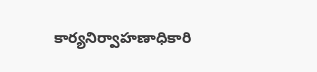కార్యనిర్వాహణాధికారి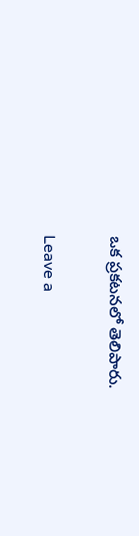ఒక ప్రకటనలో తెలిపారు.

Leave a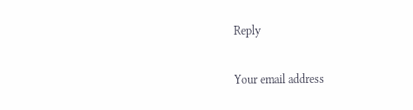Reply

Your email address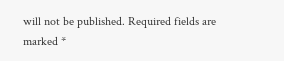will not be published. Required fields are marked *